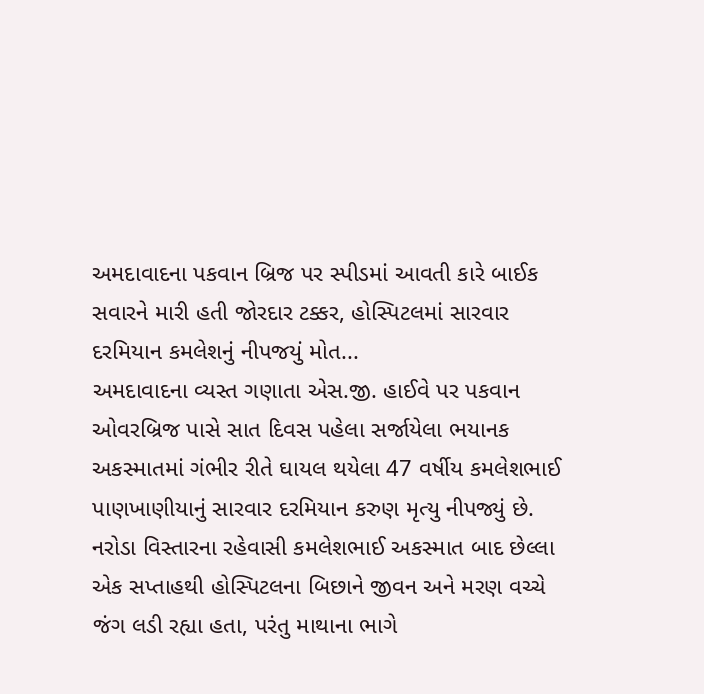અમદાવાદના પકવાન બ્રિજ પર સ્પીડમાં આવતી કારે બાઈક સવારને મારી હતી જોરદાર ટક્કર, હોસ્પિટલમાં સારવાર દરમિયાન કમલેશનું નીપજયું મોત...
અમદાવાદના વ્યસ્ત ગણાતા એસ.જી. હાઈવે પર પકવાન ઓવરબ્રિજ પાસે સાત દિવસ પહેલા સર્જાયેલા ભયાનક અકસ્માતમાં ગંભીર રીતે ઘાયલ થયેલા 47 વર્ષીય કમલેશભાઈ પાણખાણીયાનું સારવાર દરમિયાન કરુણ મૃત્યુ નીપજ્યું છે. નરોડા વિસ્તારના રહેવાસી કમલેશભાઈ અકસ્માત બાદ છેલ્લા એક સપ્તાહથી હોસ્પિટલના બિછાને જીવન અને મરણ વચ્ચે જંગ લડી રહ્યા હતા, પરંતુ માથાના ભાગે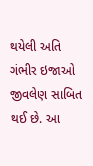થયેલી અતિ ગંભીર ઇજાઓ જીવલેણ સાબિત થઈ છે. આ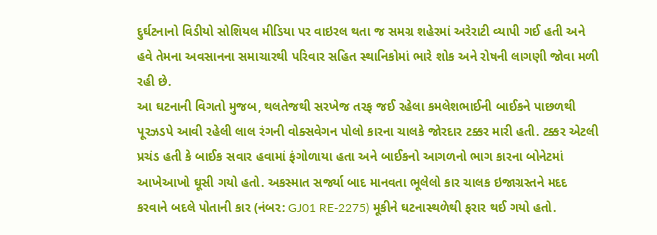દુર્ઘટનાનો વિડીયો સોશિયલ મીડિયા પર વાઇરલ થતા જ સમગ્ર શહેરમાં અરેરાટી વ્યાપી ગઈ હતી અને હવે તેમના અવસાનના સમાચારથી પરિવાર સહિત સ્થાનિકોમાં ભારે શોક અને રોષની લાગણી જોવા મળી રહી છે.
આ ઘટનાની વિગતો મુજબ, થલતેજથી સરખેજ તરફ જઈ રહેલા કમલેશભાઈની બાઈકને પાછળથી પૂરઝડપે આવી રહેલી લાલ રંગની વોક્સવેગન પોલો કારના ચાલકે જોરદાર ટક્કર મારી હતી. ટક્કર એટલી પ્રચંડ હતી કે બાઈક સવાર હવામાં ફંગોળાયા હતા અને બાઈકનો આગળનો ભાગ કારના બોનેટમાં આખેઆખો ઘૂસી ગયો હતો. અકસ્માત સર્જ્યા બાદ માનવતા ભૂલેલો કાર ચાલક ઇજાગ્રસ્તને મદદ કરવાને બદલે પોતાની કાર (નંબર: GJ01 RE-2275) મૂકીને ઘટનાસ્થળેથી ફરાર થઈ ગયો હતો.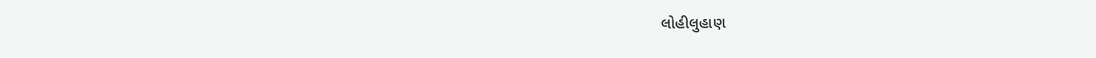લોહીલુહાણ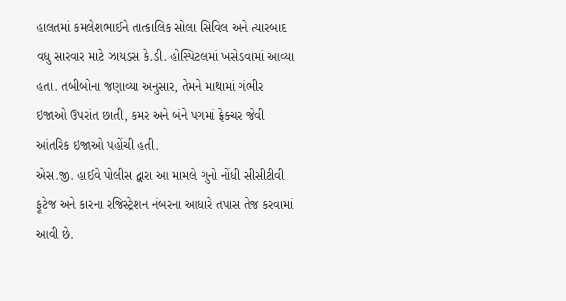હાલતમાં કમલેશભાઈને તાત્કાલિક સોલા સિવિલ અને ત્યારબાદ વધુ સારવાર માટે ઝાયડસ કે.ડી. હોસ્પિટલમાં ખસેડવામાં આવ્યા હતા. તબીબોના જણાવ્યા અનુસાર, તેમને માથામાં ગંભીર ઇજાઓ ઉપરાંત છાતી, કમર અને બંને પગમાં ફ્રેક્ચર જેવી આંતરિક ઇજાઓ પહોંચી હતી.
એસ.જી. હાઈવે પોલીસ દ્વારા આ મામલે ગુનો નોંધી સીસીટીવી ફૂટેજ અને કારના રજિસ્ટ્રેશન નંબરના આધારે તપાસ તેજ કરવામાં આવી છે.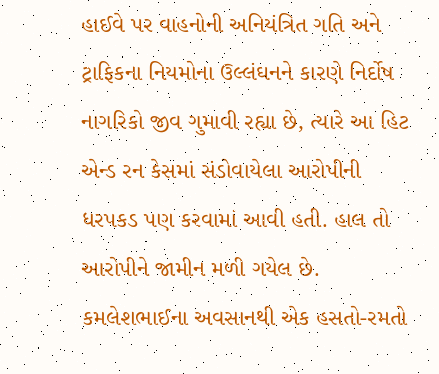હાઈવે પર વાહનોની અનિયંત્રિત ગતિ અને ટ્રાફિકના નિયમોના ઉલ્લંઘનને કારણે નિર્દોષ નાગરિકો જીવ ગુમાવી રહ્યા છે, ત્યારે આ હિટ એન્ડ રન કેસમાં સંડોવાયેલા આરોપીની ધરપકડ પણ કરવામાં આવી હતી. હાલ તો આરોપીને જામીન મળી ગયેલ છે. કમલેશભાઈના અવસાનથી એક હસતો-રમતો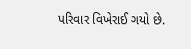પરિવાર વિખેરાઈ ગયો છે.